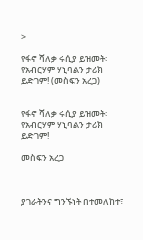>

የፋኖ ሻለቃ ሩሲያ ይዝመት፡ የአብርሃም ሃኒባልን ታሪክ ይድገም! (መስፍን አረጋ)


የፋኖ ሻለቃ ሩሲያ ይዝመት፡ የአብርሃም ሃኒባልን ታሪክ ይድገም!

መስፍን አረጋ



ያገራትንና ግንኙነት በተመለከተ፣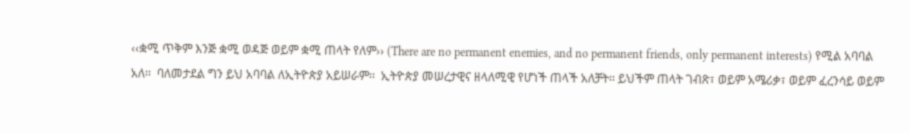‹‹ቋሚ ጥቅም እንጅ ቋሚ ወዳጅ ወይም ቋሚ ጠላት የለም›› (There are no permanent enemies, and no permanent friends, only permanent interests) የሚል አባባል አለ፡፡  ባለመታደል ግን ይህ አባባል ለኢትዮጵያ አይሠራም፡፡  ኢትዮጵያ መሠረታዊና ዘላለሚዊ የሆነች ጠላች አለቻት፡፡ ይህችም ጠላት ገብጽ፣ ወይም አሜሪቃ፣ ወይም ፈረንሳይ ወይም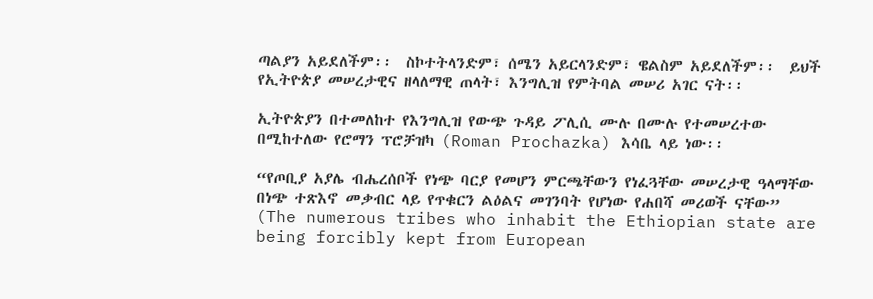ጣልያን አይደለችም፡፡  ስኮተትላንድም፣ ሰሜን አይርላንድም፣ ዌልስም አይደለችም፡፡  ይህች የኢትዮጵያ መሠረታዊና ዘላለማዊ ጠላት፣ እንግሊዝ የምትባል መሠሪ አገር ናት፡፡

ኢትዮጵያን በተመለከተ የእንግሊዝ የውጭ ጉዳይ ፖሊሲ ሙሉ በሙሉ የተመሠረተው በሚከተለው የሮማን ፕሮቻዝካ (Roman Prochazka) እሳቤ ላይ ነው፡፡

“የጦቢያ አያሌ ብሔረሰቦች የነጭ ባርያ የመሆን ምርጫቸውን የነፈጓቸው መሠረታዊ ዓላማቸው በነጭ ተጽእኖ መቃብር ላይ የጥቁርን ልዕልና መገንባት የሆነው የሐበሻ መሪወች ናቸው” (The numerous tribes who inhabit the Ethiopian state are being forcibly kept from European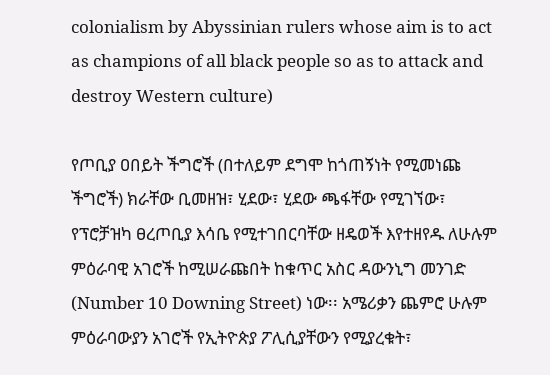colonialism by Abyssinian rulers whose aim is to act as champions of all black people so as to attack and destroy Western culture)

የጦቢያ ዐበይት ችግሮች (በተለይም ደግሞ ከጎጠኝነት የሚመነጩ ችግሮች) ክራቸው ቢመዘዝ፣ ሂደው፣ ሂደው ጫፋቸው የሚገኘው፣ የፕሮቻዝካ ፀረጦቢያ እሳቤ የሚተገበርባቸው ዘዴወች እየተዘየዱ ለሁሉም ምዕራባዊ አገሮች ከሚሠራጩበት ከቁጥር አስር ዳውንኒግ መንገድ (Number 10 Downing Street) ነው፡፡ አሜሪቃን ጨምሮ ሁሉም ምዕራባውያን አገሮች የኢትዮጵያ ፖሊሲያቸውን የሚያረቁት፣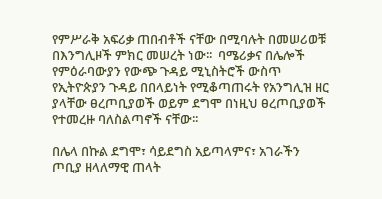የምሥራቅ አፍሪቃ ጠበብቶች ናቸው በሚባሉት በመሠሪወቹ በእንግሊዞች ምክር መሠረት ነው፡፡  ባሜሪቃና በሌሎች የምዕራባውያን የውጭ ጉዳይ ሚኒስትሮች ውስጥ የኢትዮጵያን ጉዳይ በበላይነት የሚቆጣጠሩት የአንግሊዝ ዘር ያላቸው ፀረጦቢያወች ወይም ደግሞ በነዚህ ፀረጦቢያወች የተመረዙ ባለስልጣኖች ናቸው፡፡

በሌላ በኩል ደግሞ፣ ሳይደግስ አይጣላምና፣ አገራችን ጦቢያ ዘላለማዊ ጠላት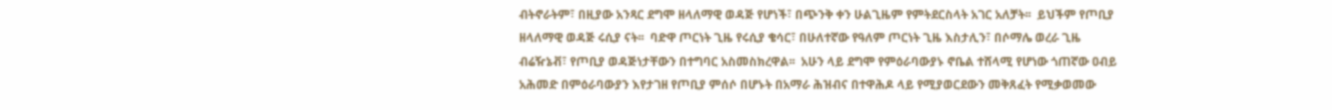ብትኖራትም፣ በዚያው አንጻር ደግሞ ዘላለማዊ ወዳጅ የሆነች፣ በጭንቅ ቀን ሁልጊዜም የምትደርስላት አገር አለቻት፡፡  ይህችም የጦቢያ ዘላለማዊ ወዳጅ ሩሲያ ናት፡፡  ባድዋ ጦርነት ጊዜ የሩሲያ ቄሳር፣ በሁለተኛው የዓለም ጦርነት ጊዜ እስታሊን፣ በሶማሌ ወረራ ጊዜ ብሬዥኔቭ፣ የጦቢያ ወዳጅነታቸውን በተግባር አስመስክረዋል፡፡  አሁን ላይ ደግሞ የምዕራባውያኑ ኖቤል ተሸላሚ የሆነው ጎጠኛው ዐብይ አሕመድ በምዕራባውያን እየታገዘ የጦቢያ ምሰሶ በሆኑት በአማራ ሕዝብና በተዋሕዶ ላይ የሚያወርደውን መቅጸፈት የሚቃወመው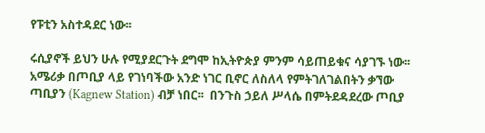የፑቲን አስተዳደር ነው፡፡

ሩሲያኖች ይህን ሁሉ የሚያደርጉት ደግሞ ከኢትዮጵያ ምንም ሳይጠይቁና ሳያገኙ ነው፡፡  አሜሪቃ በጦቢያ ላይ የገነባችው አንድ ነገር ቢኖር ለስለላ የምትገለገልበትን ቃኘው ጣቢያን (Kagnew Station) ብቻ ነበር፡፡  በንጉስ ኃይለ ሥላሴ በምትደዳደረው ጦቢያ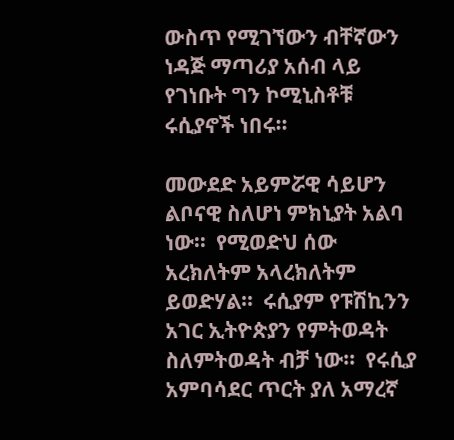ውስጥ የሚገኘውን ብቸኛውን ነዳጅ ማጣሪያ አሰብ ላይ የገነቡት ግን ኮሚኒስቶቹ ሩሲያኖች ነበሩ፡፡

መውደድ አይምሯዊ ሳይሆን ልቦናዊ ስለሆነ ምክኒያት አልባ ነው፡፡  የሚወድህ ሰው አረክለትም አላረክለትም ይወድሃል፡፡  ሩሲያም የፑሽኪንን አገር ኢትዮጵያን የምትወዳት ስለምትወዳት ብቻ ነው፡፡  የሩሲያ አምባሳደር ጥርት ያለ አማረኛ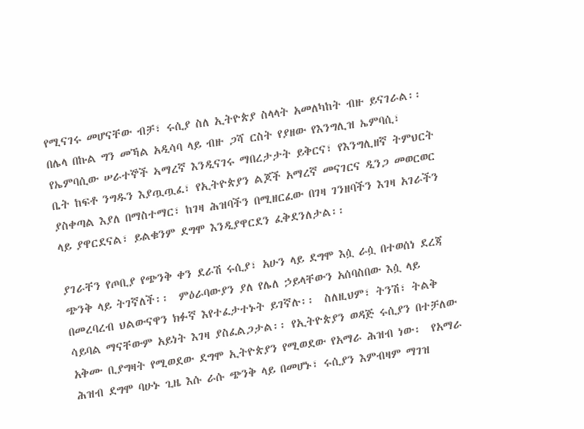የሚናገሩ መሆናቸው ብቻ፣ ሩሲያ ስለ ኢትዮጵያ ስላላት አመለካከት ብዙ ይናገራል፡፡  በሌላ በኩል ግን መኻል አዲሳባ ላይ ብዙ ጋሻ ርስት የያዘው የእንግሊዝ ኤምባሲ፣ የኤምባሲው ሠራተኞች ኣማረኛ እንዲናገሩ ማበረታታት ይቅርና፣ የእንግሊዘኛ ትምህርት ቤት ከፍቶ ንግዱን እያጧጧፈ፣ የኢትዮጵያን ልጆች አማረኛ መናገርና ዲንጋ መወርወር ያስቀጣል እያለ በማስተማር፣ ከገዛ ሕዝባችን በሚዘርፈው በገዛ ገንዘባችን እገዛ አገራችን ላይ ያዋርደናል፣ ይልቁንም ደግሞ እንዲያዋርደን ፈቅደንለታል፡፡

ያገራቸን የጦቢያ የጭንቅ ቀን ደራሽ ሩሲያ፣ አሁን ላይ ደግሞ እሷ ራሷ በተወሰነ ደረጃ ጭንቅ ላይ ትገኛለች፡፡  ምዕራባውያን ያለ የሌለ ኃይላቸውን አሰባስበው እሷ ላይ በመረባረብ ህልውናዋን ክፉኛ እየተፈታተኑት ይገኛሉ፡፡  ስለዚህም፣ ትንሽ፣ ትልቅ ሳይባል ማናቸውም አይነት እገዛ ያስፈልጋታል፡፡ የኢትዮጵያን ወዳጅ ሩሲያን በተቻለው አቅሙ ቢያግዛት የሚወደው ደግሞ ኢትዮጵያን የሚወደው የአማራ ሕዝብ ነው፡  የአማራ ሕዝብ ደግሞ ባሁኑ ጊዜ እሱ ራሱ ጭንቅ ላይ በመሆኑ፣ ሩሲያን እምብዛም ማገዝ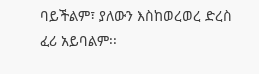ባይችልም፣ ያለውን እስከወረወረ ድረስ ፈሪ አይባልም፡፡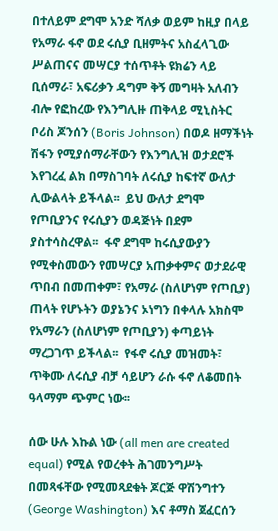በተለይም ደግሞ አንድ ሻለቃ ወይም ከዚያ በላይ የአማራ ፋኖ ወደ ሩሲያ ቢዘምትና አስፈላጊው ሥልጠናና መሣርያ ተሰጥቶት ዩክሬን ላይ ቢሰማራ፣ አፍሪቃን ዳግም ቅኝ መግዛት አለብን ብሎ የፎከረው የእንግሊዙ ጠቅላይ ሚኒስትር ቦሪስ ጆንሰን (Boris Johnson) በወዶ ዘማችነት ሽፋን የሚያሰማራቸውን የእንግሊዝ ወታደሮች እየገረፈ ልክ በማስገባት ለሩሲያ ከፍተኛ ውለታ ሊውልላት ይችላል፡፡  ይህ ውለታ ደግሞ የጦቢያንና የሩሲያን ወዳጅነት በደም ያስተሳስረዋል፡፡  ፋኖ ደግሞ ከሩሲያውያን የሚቀስመውን የመሣርያ አጠቃቀምና ወታደራዊ ጥበብ በመጠቀም፣ የአማራ (ስለሆነም የጦቢያ) ጠላት የሆኑትን ወያኔንና ኦነግን በቀላሉ አክስሞ የአማራን (ስለሆነም የጦቢያን) ቀጣይነት ማረጋገጥ ይችላል፡፡  የፋኖ ሩሲያ መዝመት፣ ጥቅሙ ለሩሲያ ብቻ ሳይሆን ራሱ ፋኖ ለቆመበት ዓላማም ጭምር ነው፡፡

ሰው ሁሉ እኩል ነው (all men are created equal) የሚል የወረቀት ሕገመንግሥት በመጻፋቸው የሚመጻደቁት ጆርጅ ዋሽንግተን (George Washington) እና ቶማስ ጀፈርሰን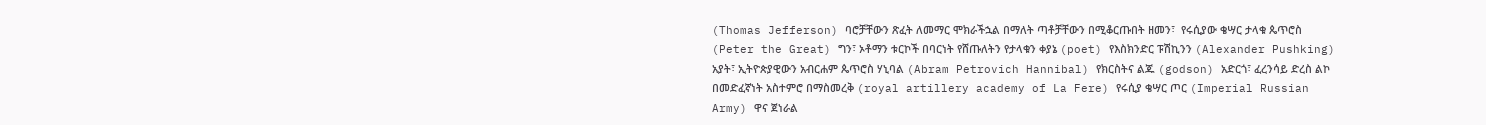(Thomas Jefferson) ባሮቻቸውን ጽፈት ለመማር ሞክራችኋል በማለት ጣቶቻቸውን በሚቆርጡበት ዘመን፣  የሩሲያው ቄሣር ታላቁ ጴጥሮስ (Peter the Great) ግን፣ ኦቶማን ቱርኮች በባርነት የሸጡለትን የታላቁን ቀያኔ (poet) የእስክንድር ፑሽኪንን (Alexander Pushking) አያት፣ ኢትዮጵያዊውን አብርሐም ጴጥሮስ ሃኒባል (Abram Petrovich Hannibal) የክርስትና ልጁ (godson) አድርጎ፣ ፈረንሳይ ድረስ ልኮ በመድፈኛነት አስተምሮ በማስመረቅ (royal artillery academy of La Fere) የሩሲያ ቄሣር ጦር (Imperial Russian Army) ዋና ጀነራል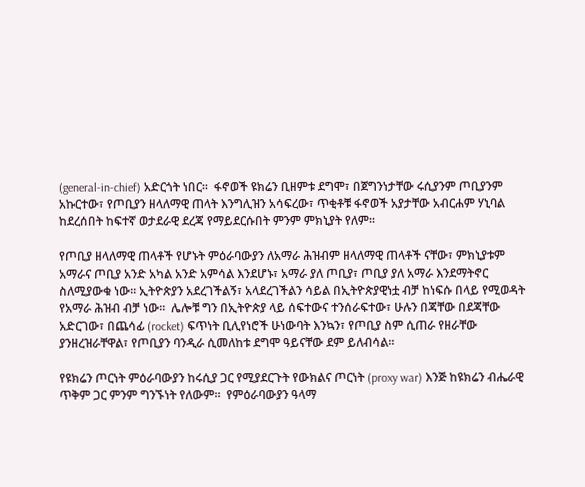(general-in-chief) አድርጎት ነበር፡፡  ፋኖወች ዩክሬን ቢዘምቱ ደግሞ፣ በጀግንነታቸው ሩሲያንም ጦቢያንም አኩርተው፣ የጦቢያን ዘላለማዊ ጠላት እንግሊዝን አሳፍረው፣ ጥቂቶቹ ፋኖወች አያታቸው አብርሐም ሃኒባል ከደረሰበት ከፍተኛ ወታደራዊ ደረጃ የማይደርሱበት ምንም ምክኒያት የለም፡፡

የጦቢያ ዘላለማዊ ጠላቶች የሆኑት ምዕራባውያን ለአማራ ሕዝብም ዘላለማዊ ጠላቶች ናቸው፣ ምክኒያቱም አማራና ጦቢያ አንድ አካል አንድ አምሳል እንደሆኑ፣ አማራ ያለ ጦቢያ፣ ጦቢያ ያለ አማራ እንደማትኖር ስለሚያውቁ ነው፡፡ ኢትዮጵያን አደረገችልኝ፣ አላደረገችልን ሳይል በኢትዮጵያዊነቷ ብቻ ከነፍሱ በላይ የሚወዳት የአማራ ሕዝብ ብቻ ነው፡፡  ሌሎቹ ግን በኢትዮጵያ ላይ ሰፍተውና ተንሰራፍተው፣ ሁሉን በጃቸው በደጃቸው አድርገው፣ በጨሳፊ (rocket) ፍጥነት ቢሊየነሮች ሁነውባት እንኳን፣ የጦቢያ ስም ሲጠራ የዘራቸው ያንዘረዝራቸዋል፣ የጦቢያን ባንዲራ ሲመለከቱ ደግሞ ዓይናቸው ደም ይለብሳል፡፡

የዩክሬን ጦርነት ምዕራባውያን ከሩሲያ ጋር የሚያደርጉት የውክልና ጦርነት (proxy war) እንጅ ከዩክሬን ብሔራዊ ጥቅም ጋር ምንም ግንኙነት የለውም፡፡  የምዕራባውያን ዓላማ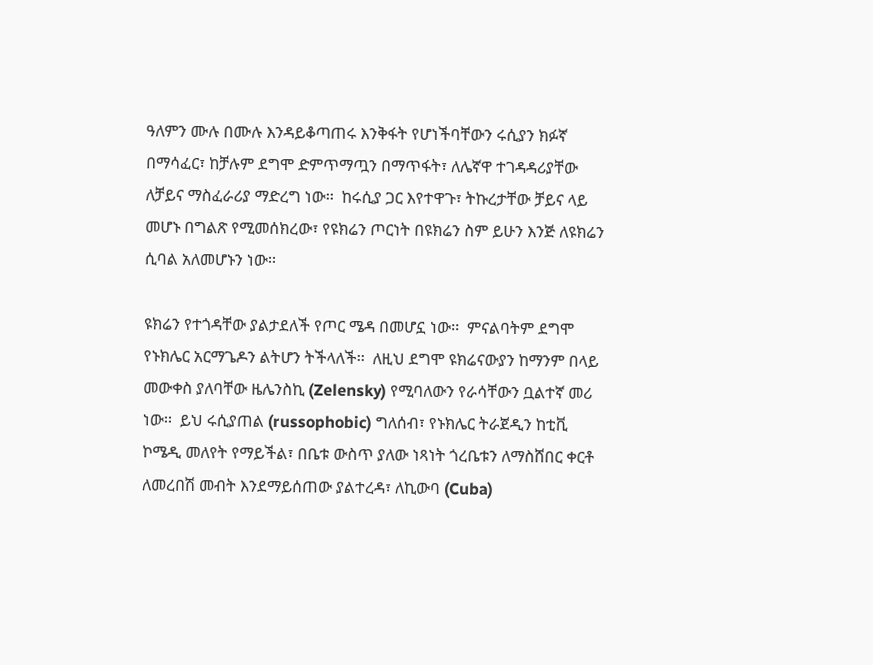ዓለምን ሙሉ በሙሉ እንዳይቆጣጠሩ እንቅፋት የሆነችባቸውን ሩሲያን ክፉኛ በማሳፈር፣ ከቻሉም ደግሞ ድምጥማጧን በማጥፋት፣ ለሌኛዋ ተገዳዳሪያቸው ለቻይና ማስፈራሪያ ማድረግ ነው፡፡  ከሩሲያ ጋር እየተዋጉ፣ ትኩረታቸው ቻይና ላይ መሆኑ በግልጽ የሚመሰክረው፣ የዩክሬን ጦርነት በዩክሬን ስም ይሁን እንጅ ለዩክሬን ሲባል አለመሆኑን ነው፡፡

ዩክሬን የተጎዳቸው ያልታደለች የጦር ሜዳ በመሆኗ ነው፡፡  ምናልባትም ደግሞ የኑክሌር አርማጌዶን ልትሆን ትችላለች፡፡  ለዚህ ደግሞ ዩክሬናውያን ከማንም በላይ መውቀስ ያለባቸው ዜሌንስኪ (Zelensky) የሚባለውን የራሳቸውን ቧልተኛ መሪ ነው፡፡  ይህ ሩሲያጠል (russophobic) ግለሰብ፣ የኑክሌር ትራጀዲን ከቲቪ ኮሜዲ መለየት የማይችል፣ በቤቱ ውስጥ ያለው ነጻነት ጎረቤቱን ለማስሸበር ቀርቶ ለመረበሽ መብት እንደማይሰጠው ያልተረዳ፣ ለኪውባ (Cuba)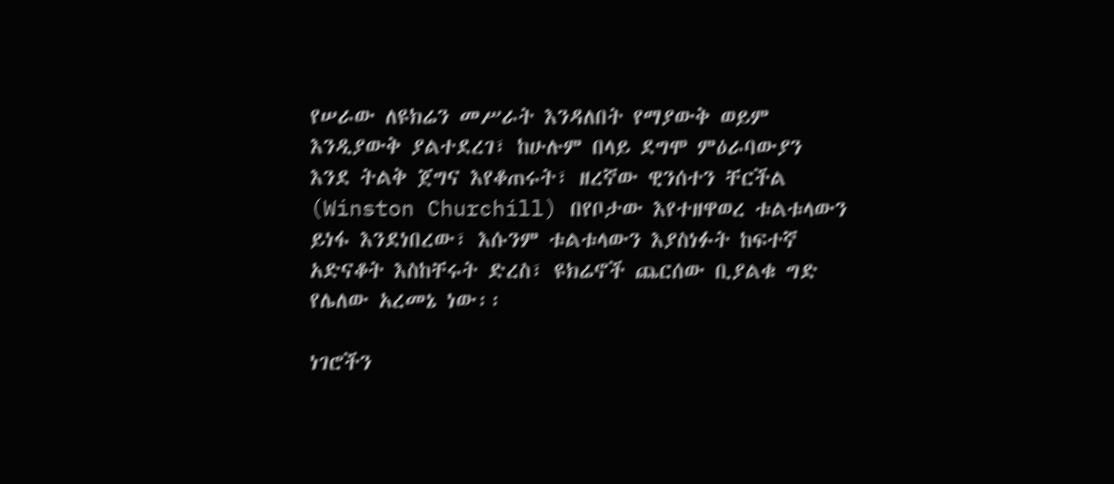የሠራው ለዩክሬን መሥራት እንዳለበት የማያውቅ ወይም እንዲያውቅ ያልተደረገ፣ ከሁሉም በላይ ደግሞ ምዕራባውያን እንደ ትልቅ ጀግና እየቆጠሩት፣ ዘረኛው ዊንሰተን ቸርችል (Winston Churchill) በየቦታው እየተዘዋወረ ቱልቱላውን ይነፋ እንደነበረው፣ እሱንም ቱልቱላውን እያስነፉት ከፍተኛ አድናቆት እስከቸሩት ድረስ፣ ዩክሬኖች ጨርሰው ቢያልቁ ግድ የሌለው አረመኔ ነው፡፡

ነገሮችን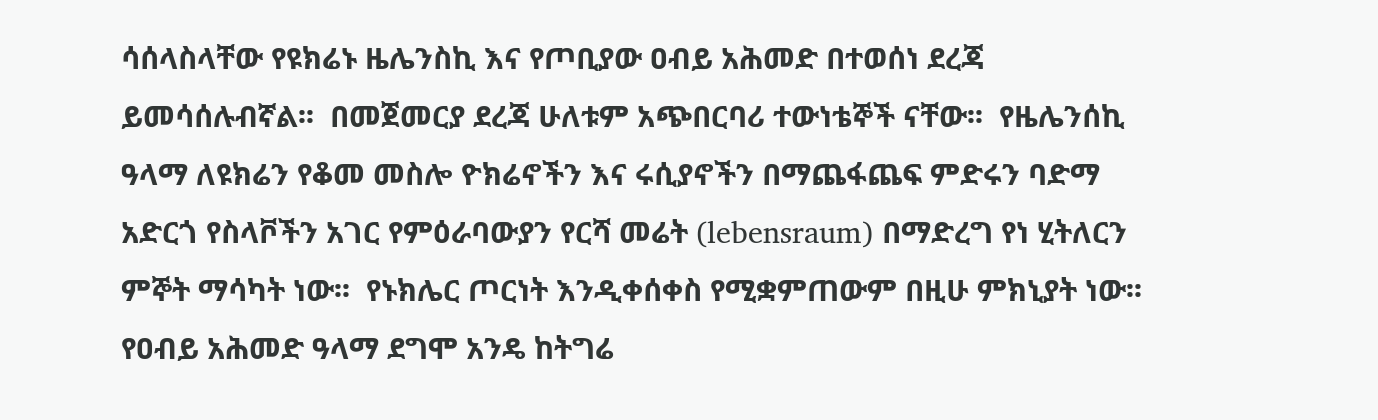ሳሰላስላቸው የዩክሬኑ ዜሌንስኪ እና የጦቢያው ዐብይ አሕመድ በተወሰነ ደረጃ ይመሳሰሉብኛል፡፡  በመጀመርያ ደረጃ ሁለቱም አጭበርባሪ ተውነቴኞች ናቸው፡፡  የዜሌንሰኪ ዓላማ ለዩክሬን የቆመ መስሎ ዮክሬኖችን እና ሩሲያኖችን በማጨፋጨፍ ምድሩን ባድማ አድርጎ የስላቮችን አገር የምዕራባውያን የርሻ መሬት (lebensraum) በማድረግ የነ ሂትለርን ምኞት ማሳካት ነው፡፡  የኑክሌር ጦርነት እንዲቀሰቀስ የሚቋምጠውም በዚሁ ምክኒያት ነው፡፡  የዐብይ አሕመድ ዓላማ ደግሞ አንዴ ከትግሬ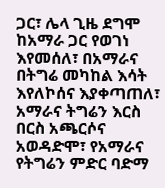ጋር፣ ሌላ ጊዜ ደግሞ ከአማራ ጋር የወገነ እየመሰለ፣ በአማራና በትግሬ መካከል እሳት እየለኮሰና እያቀጣጠለ፣ አማራና ትግሬን እርስ በርስ አጫርሶና አወዳድሞ፣ የአማራና የትግሬን ምድር ባድማ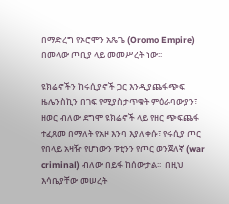በማድረግ የኦሮሞን አጼጌ (Oromo Empire) በመላው ጦቢያ ላይ መመሥረት ነው፡፡

ዩክሬኖችን ከሩሲያኖች ጋር እንዲያጨፋጭፍ ዜሌንስኪን በገፍ የሚያስታጥቁት ምዕራባውያን፣ ዘወር ብለው ደግሞ ዩክሬኖች ላይ የዘር ጭፍጨፋ ተፈጸመ በማለት የአዞ እንባ እያለቀሱ፣ የሩሲያ ጦር የበላይ አዛዥ የሆነውን ፑቲንን የጦር ወንጀለኛ (war criminal) ብለው በይፋ ከሰውታል፡፡  በዚህ እሳቤያቸው መሠረት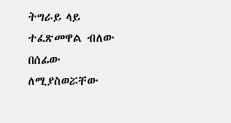ትግራይ ላይ ተፈጽመዋል ብለው በሰፊው ለሚያስወሯቸው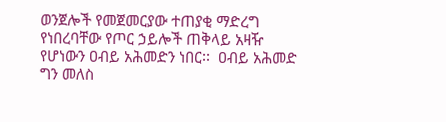ወንጀሎች የመጀመርያው ተጠያቂ ማድረግ የነበረባቸው የጦር ኃይሎች ጠቅላይ አዛዥ የሆነውን ዐብይ አሕመድን ነበር፡፡  ዐብይ አሕመድ ግን መለስ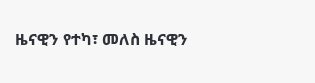ዜናዊን የተካ፣ መለስ ዜናዊን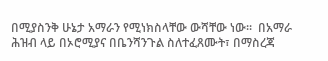በሚያስንቅ ሁኔታ አማራን የሚነክስላቸው ውሻቸው ነው፡፡  በአማራ ሕዝብ ላይ በኦሮሚያና በቤንሻንጉል ስለተፈጸሙት፣ በማስረጃ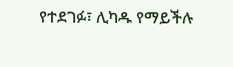የተደገፉ፣ ሊካዱ የማይችሉ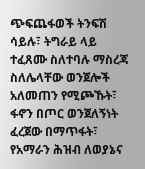ጭፍጨፋወች ትንፍሽ ሳይሉ፣ ትግራይ ላይ ተፈጸሙ ስለተባሉ ማስረጃ ስለሌላቸው ወንጀሎች አለመጠን የሚጮኹት፣ ፋኖን በጦር ወንጀለኝነት ፈረጀው በማጥፋት፣ የአማራን ሕዝብ ለወያኔና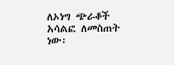ለኦነግ ጭራቆች አሳልፎ ለመስጠት ነው፡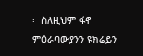፡  ስለዚህም ፋኖ ምዕራባውያንን ዩክሬይን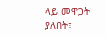ላይ መዋጋት ያለበት፣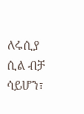ለሩሲያ ሲል ብቻ ሳይሆን፣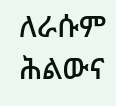ለራሱም ሕልውና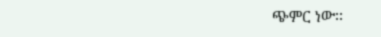ጭምር ነው፡፡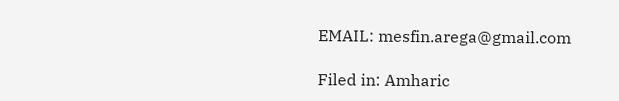EMAIL: mesfin.arega@gmail.com

Filed in: Amharic